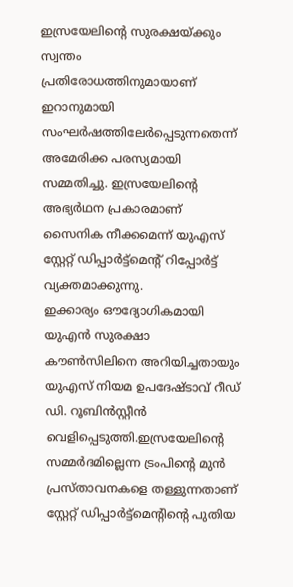ഇസ്രയേലിന്റെ സുരക്ഷയ്ക്കും സ്വന്തം പ്രതിരോധത്തിനുമായാണ് ഇറാനുമായി സംഘർഷത്തിലേർപ്പെടുന്നതെന്ന് അമേരിക്ക പരസ്യമായി സമ്മതിച്ചു. ഇസ്രയേലിന്റെ അഭ്യർഥന പ്രകാരമാണ് സൈനിക നീക്കമെന്ന് യുഎസ് സ്റ്റേറ്റ് ഡിപ്പാർട്ട്മെന്റ് റിപ്പോർട്ട് വ്യക്തമാക്കുന്നു.
ഇക്കാര്യം ഔദ്യോഗികമായി യുഎൻ സുരക്ഷാ കൗൺസിലിനെ അറിയിച്ചതായും യുഎസ് നിയമ ഉപദേഷ്ടാവ് റീഡ് ഡി. റൂബിൻസ്റ്റീൻ വെളിപ്പെടുത്തി.ഇസ്രയേലിന്റെ സമ്മർദമില്ലെന്ന ട്രംപിന്റെ മുൻ പ്രസ്താവനകളെ തള്ളുന്നതാണ് സ്റ്റേറ്റ് ഡിപ്പാർട്ട്മെന്റിന്റെ പുതിയ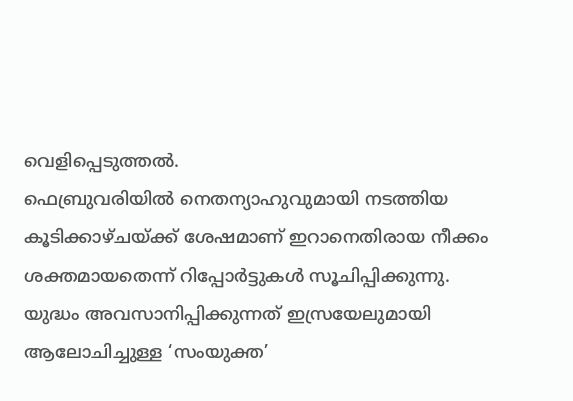വെളിപ്പെടുത്തൽ.
ഫെബ്രുവരിയിൽ നെതന്യാഹുവുമായി നടത്തിയ കൂടിക്കാഴ്ചയ്ക്ക് ശേഷമാണ് ഇറാനെതിരായ നീക്കം ശക്തമായതെന്ന് റിപ്പോർട്ടുകൾ സൂചിപ്പിക്കുന്നു.
യുദ്ധം അവസാനിപ്പിക്കുന്നത് ഇസ്രയേലുമായി ആലോചിച്ചുള്ള ‘സംയുക്ത’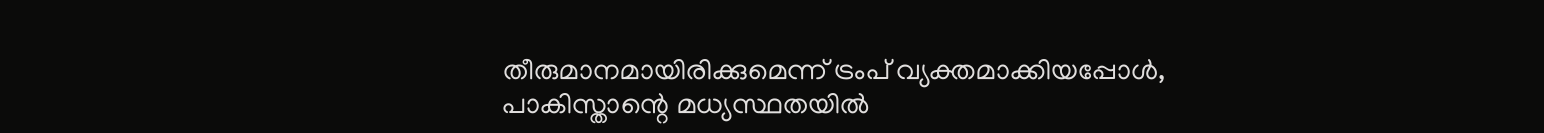തീരുമാനമായിരിക്കുമെന്ന് ട്രംപ് വ്യക്തമാക്കിയപ്പോൾ, പാകിസ്താന്റെ മധ്യസ്ഥതയിൽ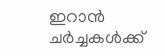ഇറാൻ ചർച്ചകൾക്ക്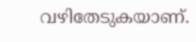വഴിതേടുകയാണ്.